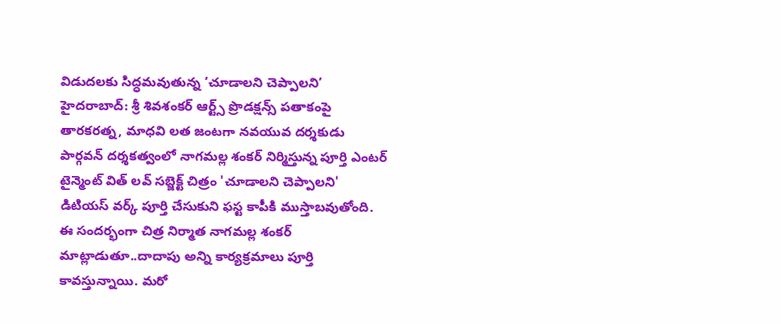విడుదలకు సిద్ధమవుతున్న ‘చూడాలని చెప్పాలని’
హైదరాబాద్: శ్రీ శివశంకర్ ఆర్ట్స్ ప్రొడక్షన్స్ పతాకంపై తారకరత్న, మాధవి లత జంటగా నవయువ దర్శకుడు పార్గవన్ దర్శకత్వంలో నాగమల్ల శంకర్ నిర్మిస్తున్న పూర్తి ఎంటర్ టైన్మెంట్ విత్ లవ్ సబ్జెక్ట్ చిత్రం 'చూడాలని చెప్పాలని' డిటియస్ వర్క్ పూర్తి చేసుకుని ఫస్ట కాపీకి ముస్తాబవుతోంది.
ఈ సందర్భంగా చిత్ర నిర్మాత నాగమల్ల శంకర్ మాట్లాడుతూ..దాదాపు అన్ని కార్యక్రమాలు పూర్తి కావస్తున్నాయి. మరో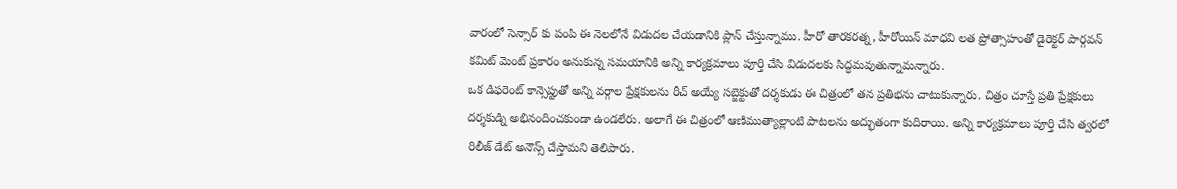వారంలో సెన్సార్ కు పంపి ఈ నెలలోనే విడుదల చేయడానికి ప్లాన్ చేస్తున్నాము. హీరో తారకరత్న, హీరోయిన్ మాధవి లత ప్రోత్సాహంతో డైరెక్టర్ పార్గవన్ కమిట్ మెంట్ ప్రకారం అనుకున్న సమయానికి అన్ని కార్యక్రమాలు పూర్తి చేసి విడుదలకు సిద్ధమవుతున్నామన్నారు.
ఒక డిఫరెంట్ కాన్సెప్టుతో అన్ని వర్గాల ప్రేక్షకులను రీచ్ అయ్యే సబ్జెక్టుతో దర్శకుడు ఈ చిత్రంలో తన ప్రతిభను చాటుకున్నారు. చిత్రం చూస్తే ప్రతి ప్రేక్షకులు దర్శకుడ్ని అభినందించకుండా ఉండలేరు. అలాగే ఈ చిత్రంలో ఆణిముత్యాల్లాంటి పాటలను అద్భుతంగా కుదిరాయి. అన్ని కార్యక్రమాలు పూర్తి చేసి త్వరలో రిలీజ్ డేట్ అనౌన్స్ చేస్తామని తెలిపారు.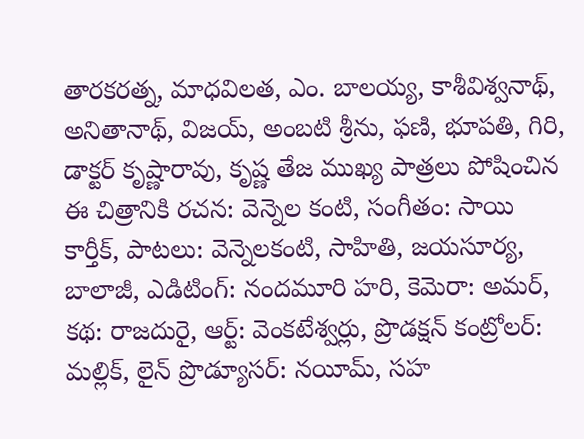తారకరత్న, మాధవిలత, ఎం. బాలయ్య, కాశీవిశ్వనాథ్, అనితానాథ్, విజయ్, అంబటి శ్రీను, ఫణి, భూపతి, గిరి, డాక్టర్ కృష్ణారావు, కృష్ణ తేజ ముఖ్య పాత్రలు పోషించిన ఈ చిత్రానికి రచన: వెన్నెల కంటి, సంగీతం: సాయి కార్తీక్, పాటలు: వెన్నెలకంటి, సాహితి, జయసూర్య, బాలాజీ, ఎడిటింగ్: నందమూరి హరి, కెమెరా: అమర్, కథ: రాజదురై, ఆర్ట్: వెంకటేశ్వర్లు, ప్రొడక్షన్ కంట్రోలర్: మల్లిక్, లైన్ ప్రొడ్యూసర్: నయీమ్, సహ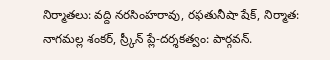నిర్మాతలు: వద్ది నరసింహరావు, రఫతునీషా షేక్, నిర్మాత: నాగమల్ల శంకర్, స్ర్కీన్ ప్లే-దర్శకత్వం: పార్గవన్.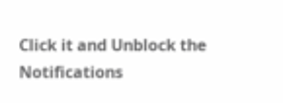Click it and Unblock the Notifications